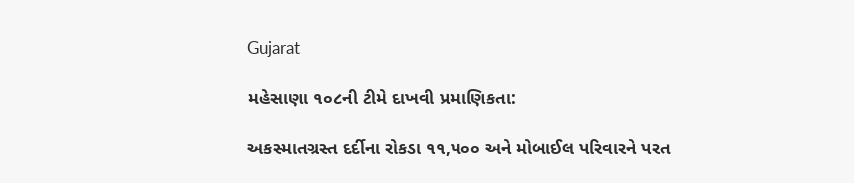Gujarat

મહેસાણા ૧૦૮ની ટીમે દાખવી પ્રમાણિકતા:

અકસ્માતગ્રસ્ત દર્દીના રોકડા ૧૧,૫૦૦ અને મોબાઈલ પરિવારને પરત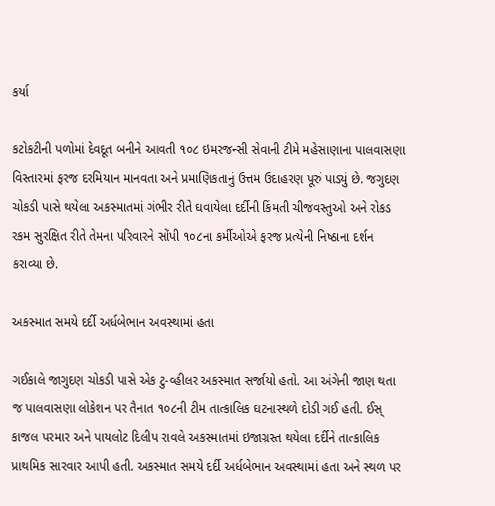કર્યા

કટોકટીની પળોમાં દેવદૂત બનીને આવતી ૧૦૮ ઇમરજન્સી સેવાની ટીમે મહેસાણાના પાલવાસણા વિસ્તારમાં ફરજ દરમિયાન માનવતા અને પ્રમાણિકતાનું ઉત્તમ ઉદાહરણ પૂરું પાડ્યું છે. જગુદણ ચોકડી પાસે થયેલા અકસ્માતમાં ગંભીર રીતે ઘવાયેલા દર્દીની કિંમતી ચીજવસ્તુઓ અને રોકડ રકમ સુરક્ષિત રીતે તેમના પરિવારને સોંપી ૧૦૮ના કર્મીઓએ ફરજ પ્રત્યેની નિષ્ઠાના દર્શન કરાવ્યા છે.

અકસ્માત સમયે દર્દી અર્ધબેભાન અવસ્થામાં હતા

ગઈકાલે જાગુદણ ચોકડી પાસે એક ટુ-વ્હીલર અકસ્માત સર્જાયો હતો. આ અંગેની જાણ થતા જ પાલવાસણા લોકેશન પર તૈનાત ૧૦૮ની ટીમ તાત્કાલિક ઘટનાસ્થળે દોડી ગઈ હતી. ઈસ્ કાજલ પરમાર અને પાયલોટ દિલીપ રાવલે અકસ્માતમાં ઇજાગ્રસ્ત થયેલા દર્દીને તાત્કાલિક પ્રાથમિક સારવાર આપી હતી. અકસ્માત સમયે દર્દી અર્ધબેભાન અવસ્થામાં હતા અને સ્થળ પર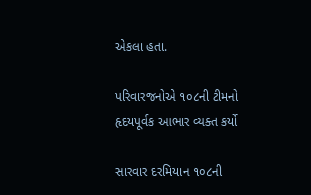એકલા હતા.

પરિવારજનોએ ૧૦૮ની ટીમનો હૃદયપૂર્વક આભાર વ્યક્ત કર્યો

સારવાર દરમિયાન ૧૦૮ની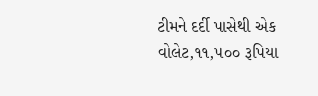ટીમને દર્દી પાસેથી એક વોલેટ,૧૧,૫૦૦ રૂપિયા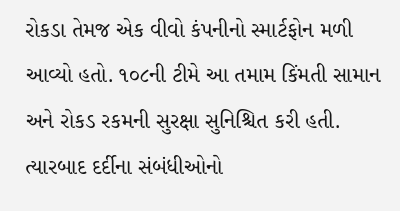રોકડા તેમજ એક વીવો કંપનીનો સ્માર્ટફોન મળી આવ્યો હતો. ૧૦૮ની ટીમે આ તમામ કિંમતી સામાન અને રોકડ રકમની સુરક્ષા સુનિશ્ચિત કરી હતી. ત્યારબાદ દર્દીના સંબંધીઓનો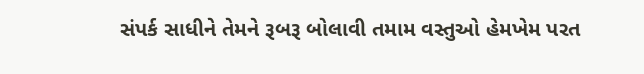સંપર્ક સાધીને તેમને રૂબરૂ બોલાવી તમામ વસ્તુઓ હેમખેમ પરત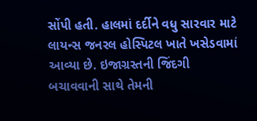સોંપી હતી. હાલમાં દર્દીને વધુ સારવાર માટે લાયન્સ જનરલ હોસ્પિટલ ખાતે ખસેડવામાં આવ્યા છે. ઇજાગ્રસ્તની જિંદગી બચાવવાની સાથે તેમની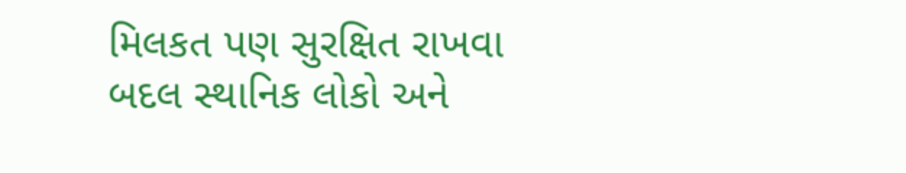મિલકત પણ સુરક્ષિત રાખવા બદલ સ્થાનિક લોકો અને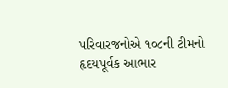પરિવારજનોએ ૧૦૮ની ટીમનો હૃદયપૂર્વક આભાર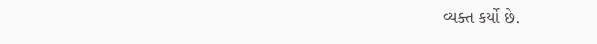વ્યક્ત કર્યો છે.